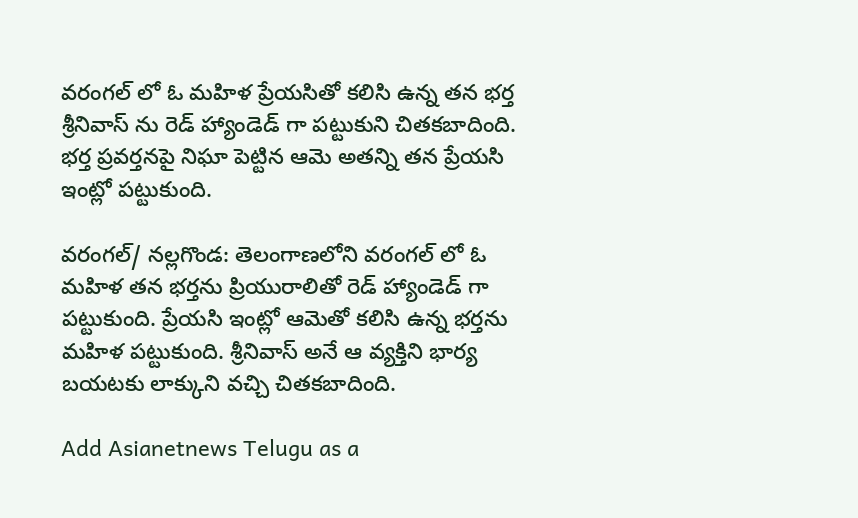వరంగల్ లో ఓ మహిళ ప్రేయసితో కలిసి ఉన్న తన భర్త శ్రీనివాస్ ను రెడ్ హ్యాండెడ్ గా పట్టుకుని చితకబాదింది. భర్త ప్రవర్తనపై నిఘా పెట్టిన ఆమె అతన్ని తన ప్రేయసి ఇంట్లో పట్టుకుంది.

వరంగల్/ నల్లగొండ: తెలంగాణలోని వరంగల్ లో ఓ మహిళ తన భర్తను ప్రియురాలితో రెడ్ హ్యాండెడ్ గా పట్టుకుంది. ప్రేయసి ఇంట్లో ఆమెతో కలిసి ఉన్న భర్తను మహిళ పట్టుకుంది. శ్రీనివాస్ అనే ఆ వ్యక్తిని భార్య బయటకు లాక్కుని వచ్చి చితకబాదింది.

Add Asianetnews Telugu as a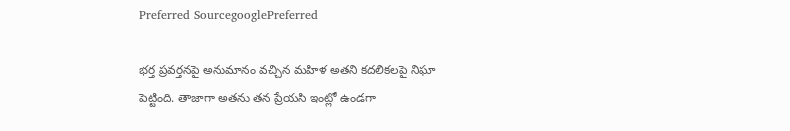Preferred SourcegooglePreferred

భర్త ప్రవర్తనపై అనుమానం వచ్చిన మహిళ అతని కదలికలపై నిఘా పెట్టింది. తాజాగా అతను తన ప్రేయసి ఇంట్లో ఉండగా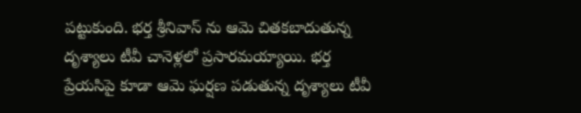పట్టుకుంది. భర్త శ్రీనివాస్ ను ఆమె చితకబాదుతున్న దృశ్యాలు టీవీ చానెళ్లలో ప్రసారమయ్యాయి. భర్త ప్రేయసిపై కూడా ఆమె ఘర్షణ పడుతున్న దృశ్యాలు టీవీ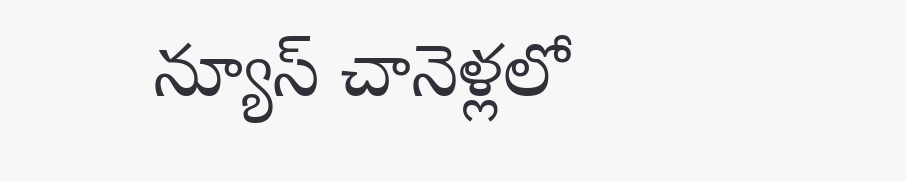న్యూస్ చానెళ్లలో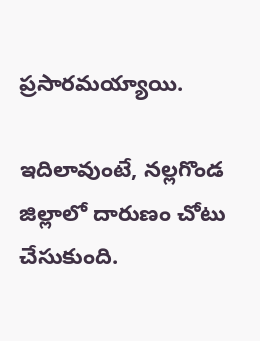ప్రసారమయ్యాయి.

ఇదిలావుంటే, నల్లగొండ జిల్లాలో దారుణం చోటు చేసుకుంది.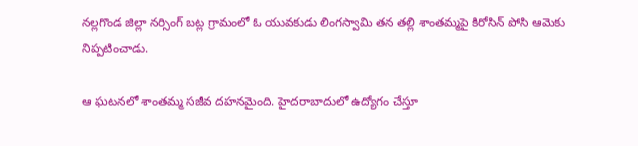నల్లగొండ జిల్లా నర్సింగ్ బట్ల గ్రామంలో ఓ యువకుడు లింగస్వామి తన తల్లి శాంతమ్మపై కిరోసిన్ పోసి ఆమెకు నిప్పటించాడు.

ఆ ఘటనలో శాంతమ్మ సజీవ దహనమైంది. హైదరాబాదులో ఉద్యోగం చేస్తూ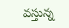వస్తున్న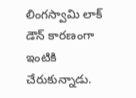లింగస్వామి లాక్ డౌన్ కారణంగా ఇంటికి చేరుకున్నాడు.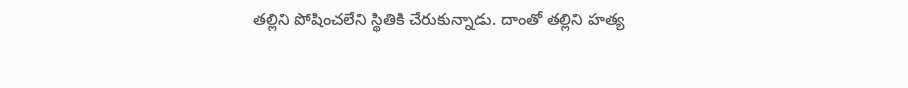తల్లిని పోషించలేని స్థితికి చేరుకున్నాడు. దాంతో తల్లిని హత్య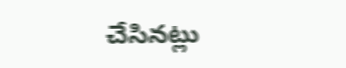చేసినట్లు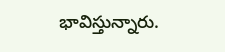భావిస్తున్నారు.